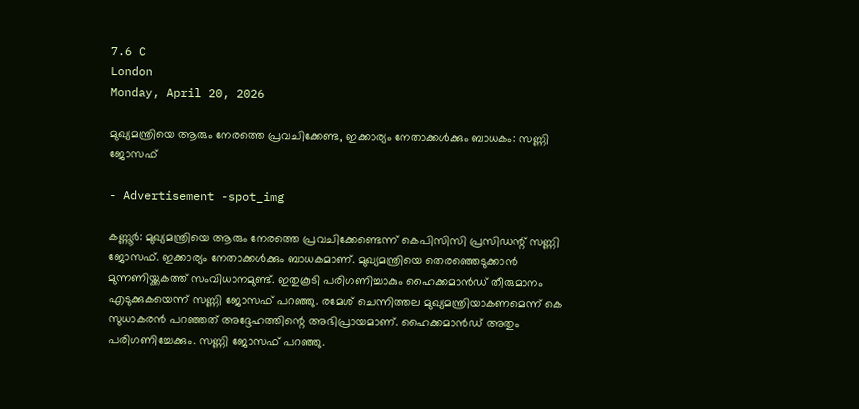7.6 C
London
Monday, April 20, 2026

മുഖ്യമന്ത്രിയെ ആരും നേരത്തെ പ്രവചിക്കേണ്ട, ഇക്കാര്യം നേതാക്കള്‍ക്കും ബാധകം: സണ്ണി ജോസഫ്

- Advertisement -spot_img

കണ്ണൂര്‍: മുഖ്യമന്ത്രിയെ ആരും നേരത്തെ പ്രവചിക്കേണ്ടെന്ന് കെപിസിസി പ്രസിഡന്റ് സണ്ണി ജോസഫ്. ഇക്കാര്യം നേതാക്കള്‍ക്കും ബാധകമാണ്. മുഖ്യമന്ത്രിയെ തെരഞ്ഞെടുക്കാന്‍ മുന്നണിയ്ക്കകത്ത് സംവിധാനമുണ്ട്. ഇതുകൂടി പരിഗണിച്ചാകും ഹൈക്കമാന്‍ഡ് തീരുമാനം എടുക്കുകയെന്ന് സണ്ണി ജോസഫ് പറഞ്ഞു. രമേശ് ചെന്നിത്തല മുഖ്യമന്ത്രിയാകണമെന്ന് കെ സുധാകരന്‍ പറഞ്ഞത് അദ്ദേഹത്തിന്റെ അഭിപ്രായമാണ്. ഹൈക്കമാന്‍ഡ് അതും പരിഗണിച്ചേക്കും. സണ്ണി ജോസഫ് പറഞ്ഞു.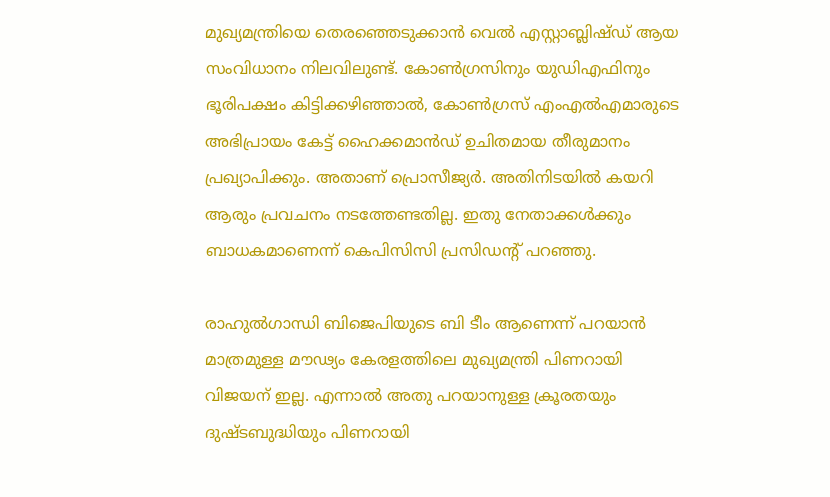മുഖ്യമന്ത്രിയെ തെരഞ്ഞെടുക്കാന്‍ വെല്‍ എസ്റ്റാബ്ലിഷ്ഡ് ആയ സംവിധാനം നിലവിലുണ്ട്. കോണ്‍ഗ്രസിനും യുഡിഎഫിനും ഭൂരിപക്ഷം കിട്ടിക്കഴിഞ്ഞാല്‍, കോണ്‍ഗ്രസ് എംഎല്‍എമാരുടെ അഭിപ്രായം കേട്ട് ഹൈക്കമാന്‍ഡ് ഉചിതമായ തീരുമാനം പ്രഖ്യാപിക്കും. അതാണ് പ്രൊസീജ്യര്‍. അതിനിടയില്‍ കയറി ആരും പ്രവചനം നടത്തേണ്ടതില്ല. ഇതു നേതാക്കള്‍ക്കും ബാധകമാണെന്ന് കെപിസിസി പ്രസിഡന്റ് പറഞ്ഞു.

രാഹുല്‍ഗാന്ധി ബിജെപിയുടെ ബി ടീം ആണെന്ന് പറയാന്‍ മാത്രമുള്ള മൗഢ്യം കേരളത്തിലെ മുഖ്യമന്ത്രി പിണറായി വിജയന് ഇല്ല. എന്നാല്‍ അതു പറയാനുള്ള ക്രൂരതയും ദുഷ്ടബുദ്ധിയും പിണറായി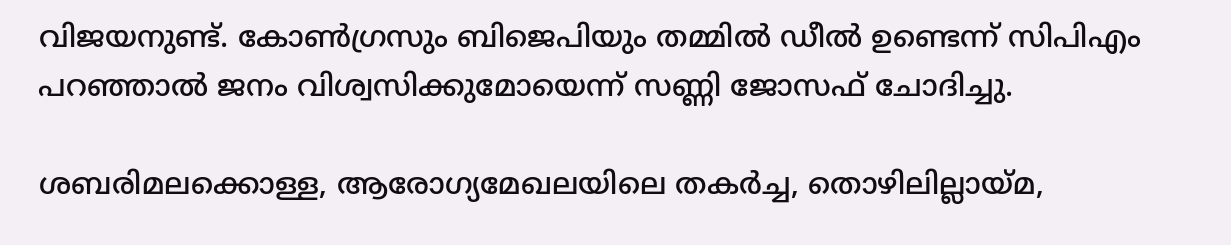വിജയനുണ്ട്. കോണ്‍ഗ്രസും ബിജെപിയും തമ്മില്‍ ഡീല്‍ ഉണ്ടെന്ന് സിപിഎം പറഞ്ഞാല്‍ ജനം വിശ്വസിക്കുമോയെന്ന് സണ്ണി ജോസഫ് ചോദിച്ചു.

ശബരിമലക്കൊള്ള, ആരോഗ്യമേഖലയിലെ തകര്‍ച്ച, തൊഴിലില്ലായ്മ,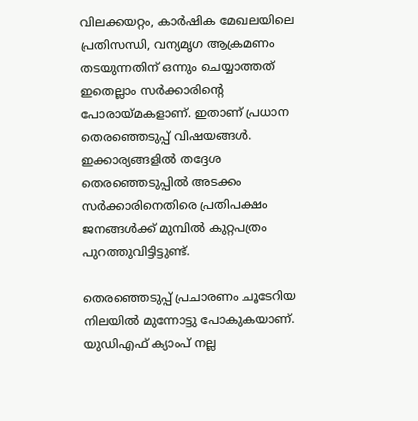വിലക്കയറ്റം, കാര്‍ഷിക മേഖലയിലെ പ്രതിസന്ധി, വന്യമൃഗ ആക്രമണം തടയുന്നതിന് ഒന്നും ചെയ്യാത്തത് ഇതെല്ലാം സര്‍ക്കാരിന്റെ പോരായ്മകളാണ്. ഇതാണ് പ്രധാന തെരഞ്ഞെടുപ്പ് വിഷയങ്ങള്‍. ഇക്കാര്യങ്ങളില്‍ തദ്ദേശ തെരഞ്ഞെടുപ്പില്‍ അടക്കം സര്‍ക്കാരിനെതിരെ പ്രതിപക്ഷം ജനങ്ങള്‍ക്ക് മുമ്പില്‍ കുറ്റപത്രം പുറത്തുവിട്ടിട്ടുണ്ട്.

തെരഞ്ഞെടുപ്പ് പ്രചാരണം ചൂടേറിയ നിലയില്‍ മുന്നോട്ടു പോകുകയാണ്. യുഡിഎഫ് ക്യാംപ് നല്ല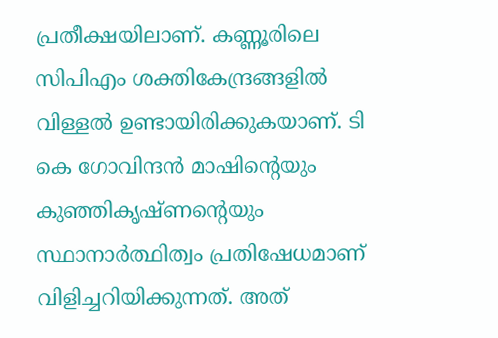പ്രതീക്ഷയിലാണ്. കണ്ണൂരിലെ സിപിഎം ശക്തികേന്ദ്രങ്ങളില്‍ വിള്ളല്‍ ഉണ്ടായിരിക്കുകയാണ്. ടി കെ ഗോവിന്ദന്‍ മാഷിന്റെയും കുഞ്ഞികൃഷ്ണന്റെയും സ്ഥാനാര്‍ത്ഥിത്വം പ്രതിഷേധമാണ് വിളിച്ചറിയിക്കുന്നത്. അത്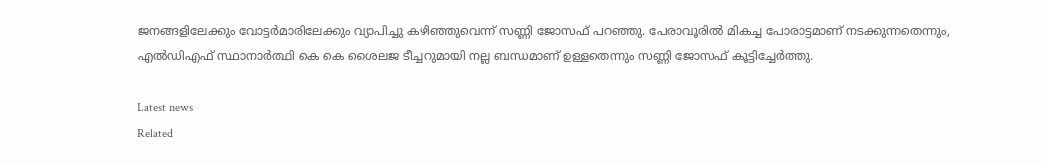ജനങ്ങളിലേക്കും വോട്ടര്‍മാരിലേക്കും വ്യാപിച്ചു കഴിഞ്ഞുവെന്ന് സണ്ണി ജോസഫ് പറഞ്ഞു. പേരാവൂരില്‍ മികച്ച പോരാട്ടമാണ് നടക്കുന്നതെന്നും, എല്‍ഡിഎഫ് സ്ഥാനാര്‍ത്ഥി കെ കെ ശൈലജ ടീച്ചറുമായി നല്ല ബന്ധമാണ് ഉള്ളതെന്നും സണ്ണി ജോസഫ് കൂട്ടിച്ചേര്‍ത്തു.

Latest news
Related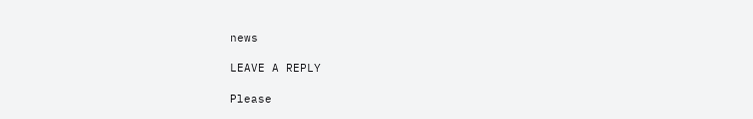news

LEAVE A REPLY

Please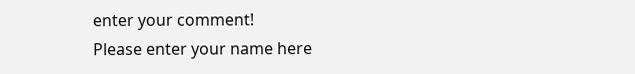enter your comment!
Please enter your name here